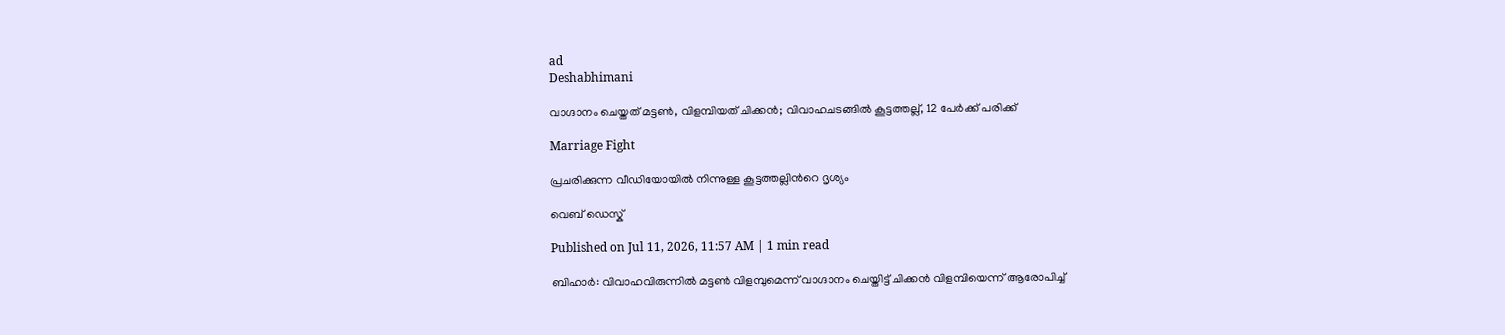ad
Deshabhimani

വാഗ്ദാനം ചെയ്തത് മട്ടൺ, വിളമ്പിയത് ചിക്കൻ; വിവാഹചടങ്ങിൽ കൂട്ടത്തല്ല്, 12 പേർക്ക് പരിക്ക്

Marriage Fight

പ്രചരിക്കുന്ന വീഡിയോയില്‍ നിന്നുള്ള കൂട്ടത്തല്ലിന്‍റെ ദൃശ്യം

വെബ് ഡെസ്ക്

Published on Jul 11, 2026, 11:57 AM | 1 min read

ബിഹാർ: വിവാഹവിരുന്നിൽ മട്ടൺ വിളമ്പുമെന്ന് വാഗ്ദാനം ചെയ്തിട്ട് ചിക്കൻ വിളമ്പിയെന്ന് ആരോപിച്ച്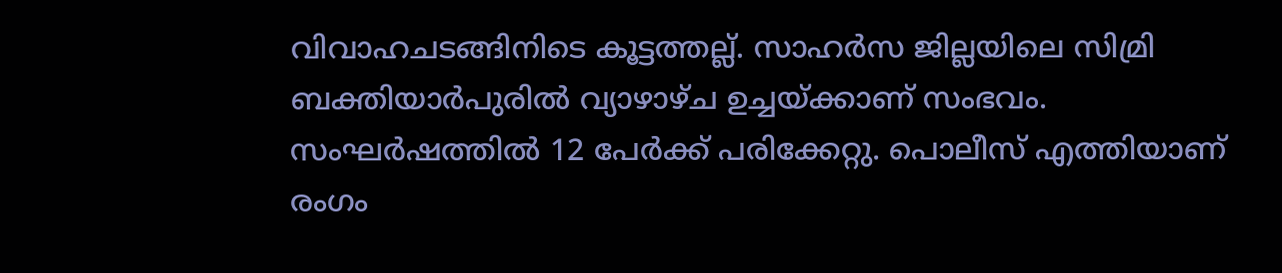വിവാഹചടങ്ങിനിടെ കൂട്ടത്തല്ല്. സാഹർസ ജില്ലയിലെ സിമ്രി ബക്തിയാർപുരിൽ വ്യാഴാഴ്ച ഉച്ചയ്ക്കാണ് സംഭവം. സംഘർഷത്തിൽ 12 പേർക്ക് പരിക്കേറ്റു. പൊലീസ് എത്തിയാണ് രംഗം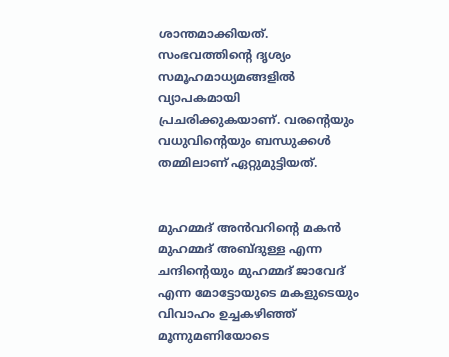ശാന്തമാക്കിയത്. സംഭവത്തിന്റെ ദൃശ്യം സമൂഹമാധ്യമങ്ങളിൽ വ്യാപകമായി പ്രചരിക്കുകയാണ്. വരന്റെയും വധുവിന്റെയും ബന്ധുക്കൾ തമ്മിലാണ് ഏറ്റുമുട്ടിയത്.


മുഹമ്മദ് അൻവറിന്റെ മകൻ മുഹമ്മദ് അബ്ദുള്ള എന്ന ചന്ദിന്റെയും മുഹമ്മദ് ജാവേദ് എന്ന മോട്ടോയുടെ മകളുടെയും വിവാഹം ഉച്ചകഴിഞ്ഞ് മൂന്നുമണിയോടെ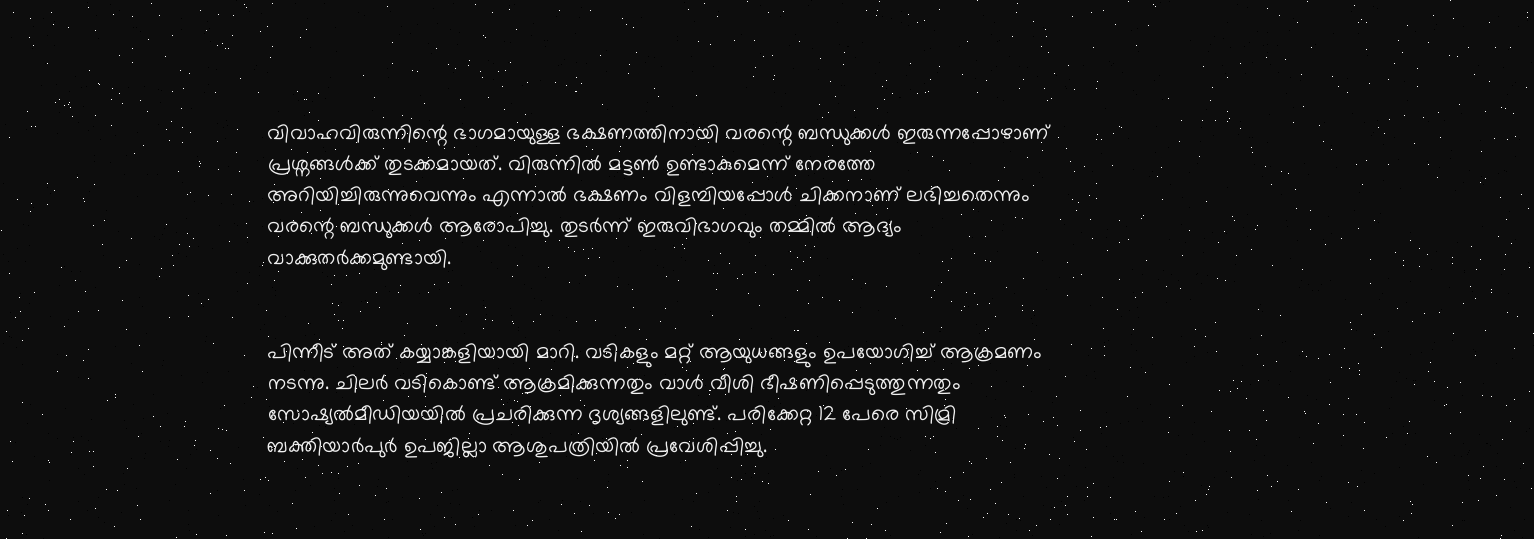വിവാഹവിരുന്നിന്റെ ഭാഗമായുള്ള ഭക്ഷണത്തിനായി വരന്റെ ബന്ധുക്കൾ ഇരുന്നപ്പോഴാണ് പ്രശ്നങ്ങൾക്ക് തുടക്കമായത്. വിരുന്നിൽ മട്ടൺ ഉണ്ടാകുമെന്ന് നേരത്തേ അറിയിച്ചിരുന്നുവെന്നും എന്നാൽ ഭക്ഷണം വിളമ്പിയപ്പോൾ ചിക്കനാണ് ലഭിച്ചതെന്നും വരന്റെ ബന്ധുക്കൾ ആരോപിച്ചു. തുടർന്ന് ഇരുവിഭാഗവും തമ്മിൽ ആദ്യം വാക്കുതർക്കമുണ്ടായി.


പിന്നീട് അത് കയ്യാങ്കളിയായി മാറി. വടികളും മറ്റ് ആയുധങ്ങളും ഉപയോഗിച്ച് ആക്രമണം നടന്നു. ചിലർ വടികൊണ്ട് ആക്രമിക്കുന്നതും വാൾ വീശി ഭീഷണിപ്പെടുത്തുന്നതും സോഷ്യൽമീഡിയയിൽ പ്രചരിക്കുന്ന ദൃശ്യങ്ങളിലുണ്ട്. പരിക്കേറ്റ 12 പേരെ സിമ്രി ബക്തിയാർപുർ ഉപജില്ലാ ആശുപത്രിയിൽ പ്രവേശിപ്പിച്ചു.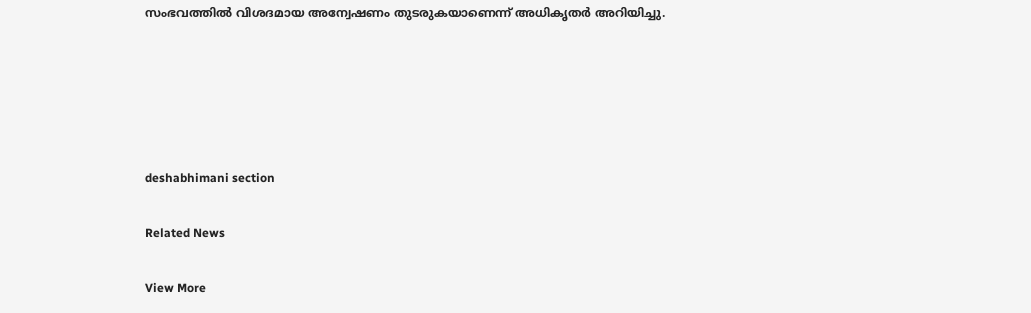സംഭവത്തിൽ വിശദമായ അന്വേഷണം തുടരുകയാണെന്ന് അധികൃതർ അറിയിച്ചു.





deshabhimani section

Related News

View More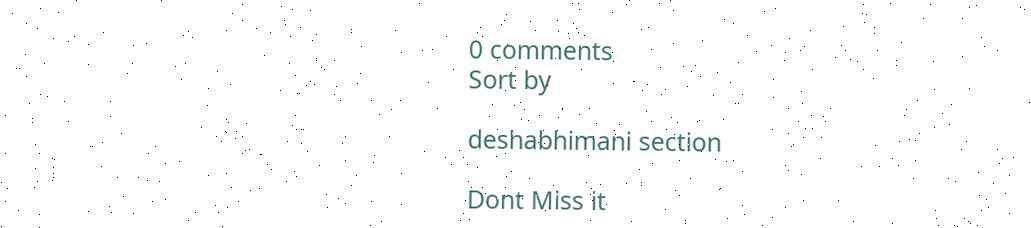0 comments
Sort by

deshabhimani section

Dont Miss it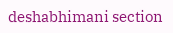deshabhimani section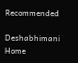Recommended

Deshabhimani
Home